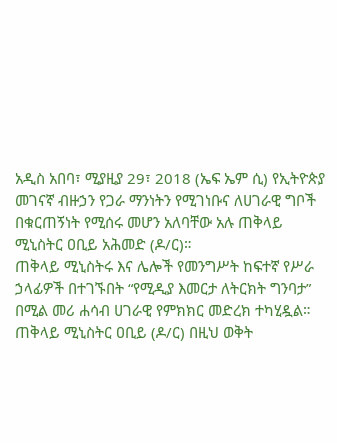አዲስ አበባ፣ ሚያዚያ 29፣ 2018 (ኤፍ ኤም ሲ) የኢትዮጵያ መገናኛ ብዙኃን የጋራ ማንነትን የሚገነቡና ለሀገራዊ ግቦች በቁርጠኝነት የሚሰሩ መሆን አለባቸው አሉ ጠቅላይ ሚኒስትር ዐቢይ አሕመድ (ዶ/ር)።
ጠቅላይ ሚኒስትሩ እና ሌሎች የመንግሥት ከፍተኛ የሥራ ኃላፊዎች በተገኙበት “የሚዲያ እመርታ ለትርክት ግንባታ” በሚል መሪ ሐሳብ ሀገራዊ የምክክር መድረክ ተካሂዷል።
ጠቅላይ ሚኒስትር ዐቢይ (ዶ/ር) በዚህ ወቅት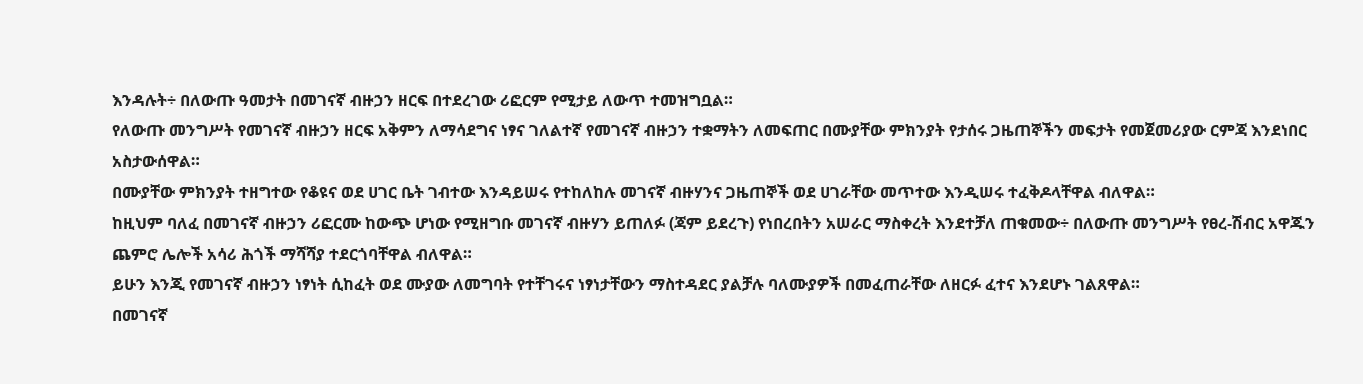እንዳሉት÷ በለውጡ ዓመታት በመገናኛ ብዙኃን ዘርፍ በተደረገው ሪፎርም የሚታይ ለውጥ ተመዝግቧል።
የለውጡ መንግሥት የመገናኛ ብዙኃን ዘርፍ አቅምን ለማሳደግና ነፃና ገለልተኛ የመገናኛ ብዙኃን ተቋማትን ለመፍጠር በሙያቸው ምክንያት የታሰሩ ጋዜጠኞችን መፍታት የመጀመሪያው ርምጃ እንደነበር አስታውሰዋል።
በሙያቸው ምክንያት ተዘግተው የቆዩና ወደ ሀገር ቤት ገብተው እንዳይሠሩ የተከለከሉ መገናኛ ብዙሃንና ጋዜጠኞች ወደ ሀገራቸው መጥተው እንዲሠሩ ተፈቅዶላቸዋል ብለዋል።
ከዚህም ባለፈ በመገናኛ ብዙኃን ሪፎርሙ ከውጭ ሆነው የሚዘግቡ መገናኛ ብዙሃን ይጠለፉ (ጃም ይደረጉ) የነበረበትን አሠራር ማስቀረት እንደተቻለ ጠቁመው÷ በለውጡ መንግሥት የፀረ-ሽብር አዋጁን ጨምሮ ሌሎች አሳሪ ሕጎች ማሻሻያ ተደርጎባቸዋል ብለዋል።
ይሁን እንጂ የመገናኛ ብዙኃን ነፃነት ሲከፈት ወደ ሙያው ለመግባት የተቸገሩና ነፃነታቸውን ማስተዳደር ያልቻሉ ባለሙያዎች በመፈጠራቸው ለዘርፉ ፈተና እንደሆኑ ገልጸዋል።
በመገናኛ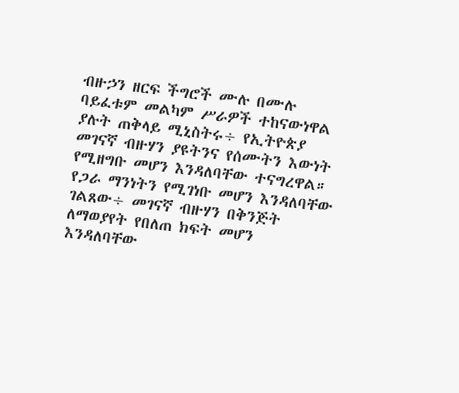ብዙኃን ዘርፍ ችግሮች ሙሉ በሙሉ ባይፈቱም መልካም ሥራዎች ተከናውነዋል ያሉት ጠቅላይ ሚኒስትሩ÷ የኢትዮጵያ መገናኛ ብዙሃን ያዩትንና የሰሙትን እውነት የሚዘግቡ መሆን እንዳለባቸው ተናግረዋል።
የጋራ ማንነትን የሚገነቡ መሆን እንዳለባቸው ገልጸው÷ መገናኛ ብዙሃን በቅንጅት ለማወያየት የበለጠ ክፍት መሆን እንዳለባቸው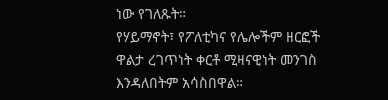ነው የገለጹት።
የሃይማኖት፣ የፖለቲካና የሌሎችም ዘርፎች ዋልታ ረገጥነት ቀርቶ ሚዛናዊነት መንገስ እንዳለበትም አሳስበዋል።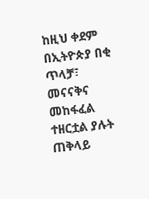ከዚህ ቀደም በኢትዮጵያ በቂ ጥላቻ፣ መናናቅና መከፋፈል ተዘርቷል ያሉት ጠቅላይ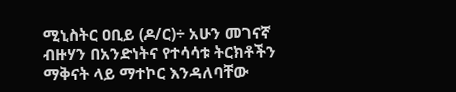ሚኒስትር ዐቢይ (ዶ/ር)÷ አሁን መገናኛ ብዙሃን በአንድነትና የተሳሳቱ ትርክቶችን ማቅናት ላይ ማተኮር እንዳለባቸው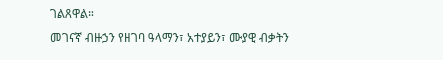ገልጸዋል።
መገናኛ ብዙኃን የዘገባ ዓላማን፣ አተያይን፣ ሙያዊ ብቃትን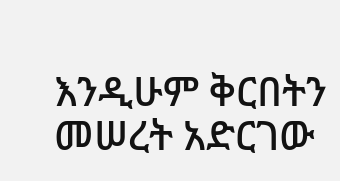እንዲሁም ቅርበትን መሠረት አድርገው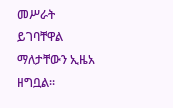መሥራት ይገባቸዋል ማለታቸውን ኢዜአ ዘግቧል፡፡